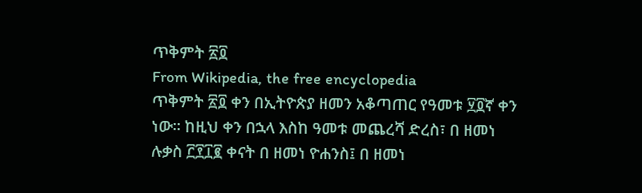ጥቅምት ፳፬
From Wikipedia, the free encyclopedia
ጥቅምት ፳፬ ቀን በኢትዮጵያ ዘመን አቆጣጠር የዓመቱ ፶፬ኛ ቀን ነው። ከዚህ ቀን በኋላ እስከ ዓመቱ መጨረሻ ድረስ፣ በ ዘመነ ሉቃስ ፫፻፲፪ ቀናት በ ዘመነ ዮሐንስ፤ በ ዘመነ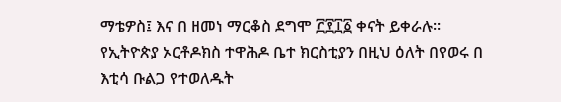ማቴዎስ፤ እና በ ዘመነ ማርቆስ ደግሞ ፫፻፲፩ ቀናት ይቀራሉ።
የኢትዮጵያ ኦርቶዶክስ ተዋሕዶ ቤተ ክርስቲያን በዚህ ዕለት በየወሩ በ እቲሳ ቡልጋ የተወለዱት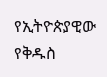የኢትዮጵያዊው የቅዱስ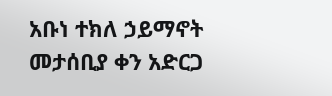አቡነ ተክለ ኃይማኖት መታሰቢያ ቀን አድርጋ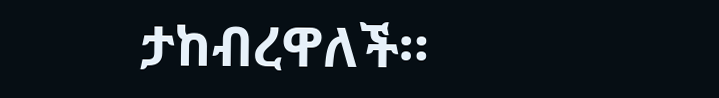ታከብረዋለች።